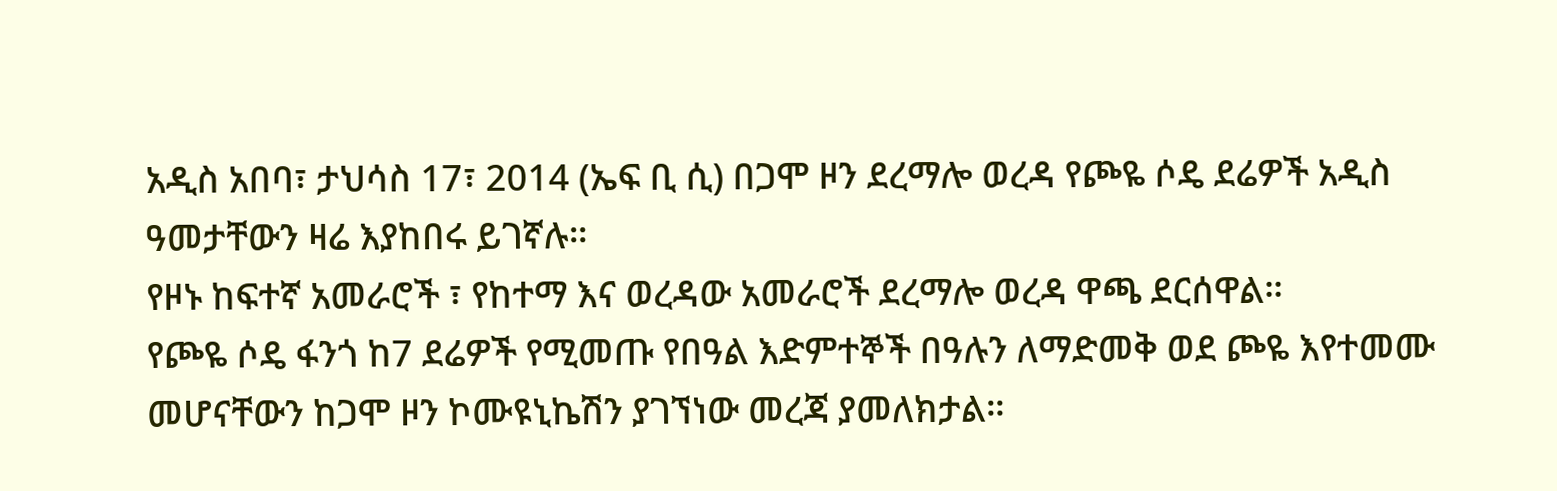አዲስ አበባ፣ ታህሳስ 17፣ 2014 (ኤፍ ቢ ሲ) በጋሞ ዞን ደረማሎ ወረዳ የጮዬ ሶዴ ደሬዎች አዲስ ዓመታቸውን ዛሬ እያከበሩ ይገኛሉ።
የዞኑ ከፍተኛ አመራሮች ፣ የከተማ እና ወረዳው አመራሮች ደረማሎ ወረዳ ዋጫ ደርሰዋል።
የጮዬ ሶዴ ፋንጎ ከ7 ደሬዎች የሚመጡ የበዓል እድምተኞች በዓሉን ለማድመቅ ወደ ጮዬ እየተመሙ መሆናቸውን ከጋሞ ዞን ኮሙዩኒኬሽን ያገኘነው መረጃ ያመለክታል።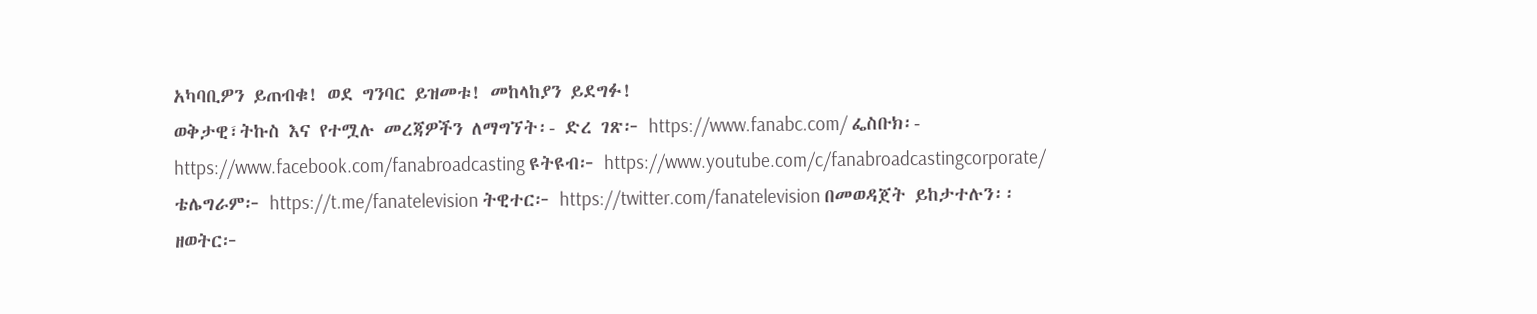አካባቢዎን ይጠብቁ! ወደ ግንባር ይዝመቱ! መከላከያን ይደግፉ!
ወቅታዊ፣ትኩስ እና የተሟሉ መረጃዎችን ለማግኘት፡- ድረ ገጽ፦ https://www.fanabc.com/ ፌስቡክ፡- https://www.facebook.com/fanabroadcasting ዩትዩብ፦ https://www.youtube.com/c/fanabroadcastingcorporate/ ቴሌግራም፦ https://t.me/fanatelevision ትዊተር፦ https://twitter.com/fanatelevision በመወዳጀት ይከታተሉን፡፡
ዘወትር፦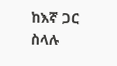ከእኛ ጋር ስላሉ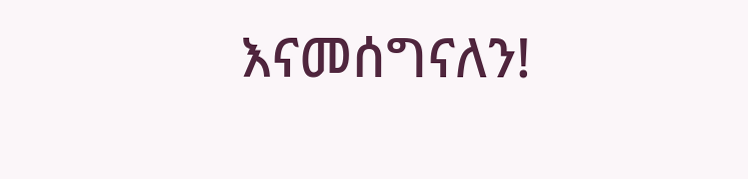እናመሰግናለን!